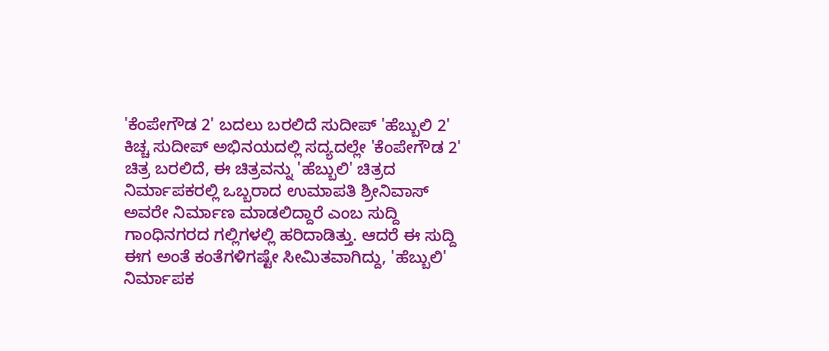'ಕೆಂಪೇಗೌಡ 2' ಬದಲು ಬರಲಿದೆ ಸುದೀಪ್ 'ಹೆಬ್ಬುಲಿ 2'
ಕಿಚ್ಚ ಸುದೀಪ್ ಅಭಿನಯದಲ್ಲಿ ಸದ್ಯದಲ್ಲೇ 'ಕೆಂಪೇಗೌಡ 2' ಚಿತ್ರ ಬರಲಿದೆ, ಈ ಚಿತ್ರವನ್ನು 'ಹೆಬ್ಬುಲಿ' ಚಿತ್ರದ ನಿರ್ಮಾಪಕರಲ್ಲಿ ಒಬ್ಬರಾದ ಉಮಾಪತಿ ಶ್ರೀನಿವಾಸ್ ಅವರೇ ನಿರ್ಮಾಣ ಮಾಡಲಿದ್ದಾರೆ ಎಂಬ ಸುದ್ದಿ ಗಾಂಧಿನಗರದ ಗಲ್ಲಿಗಳಲ್ಲಿ ಹರಿದಾಡಿತ್ತು. ಆದರೆ ಈ ಸುದ್ದಿ ಈಗ ಅಂತೆ ಕಂತೆಗಳಿಗಷ್ಟೇ ಸೀಮಿತವಾಗಿದ್ದು, 'ಹೆಬ್ಬುಲಿ' ನಿರ್ಮಾಪಕ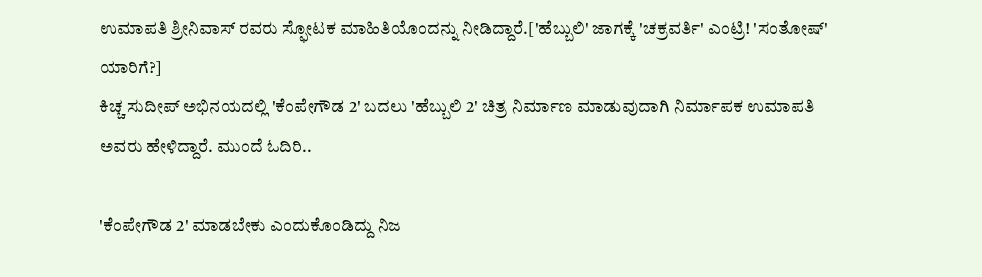ಉಮಾಪತಿ ಶ್ರೀನಿವಾಸ್ ರವರು ಸ್ಫೋಟಕ ಮಾಹಿತಿಯೊಂದನ್ನು ನೀಡಿದ್ದಾರೆ.['ಹೆಬ್ಬುಲಿ' ಜಾಗಕ್ಕೆ 'ಚಕ್ರವರ್ತಿ' ಎಂಟ್ರಿ! 'ಸಂತೋಷ್' ಯಾರಿಗೆ?]
ಕಿಚ್ಚ ಸುದೀಪ್ ಅಭಿನಯದಲ್ಲಿ 'ಕೆಂಪೇಗೌಡ 2' ಬದಲು 'ಹೆಬ್ಬುಲಿ 2' ಚಿತ್ರ ನಿರ್ಮಾಣ ಮಾಡುವುದಾಗಿ ನಿರ್ಮಾಪಕ ಉಮಾಪತಿ ಅವರು ಹೇಳಿದ್ದಾರೆ. ಮುಂದೆ ಓದಿರಿ..

'ಕೆಂಪೇಗೌಡ 2' ಮಾಡಬೇಕು ಎಂದುಕೊಂಡಿದ್ದು ನಿಜ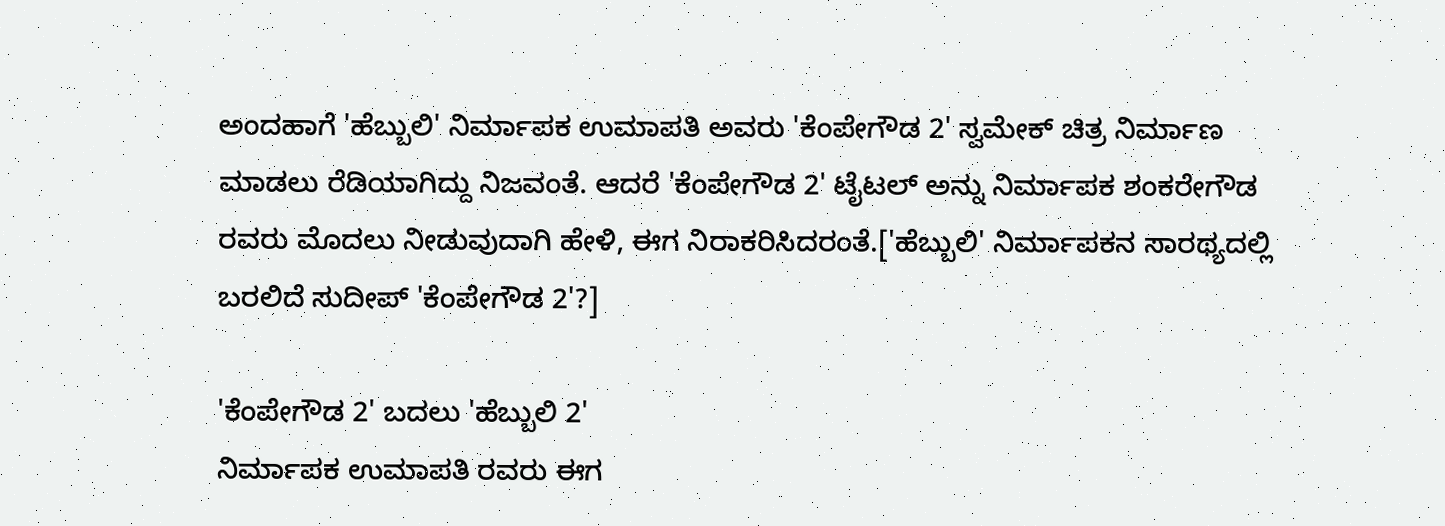ಅಂದಹಾಗೆ 'ಹೆಬ್ಬುಲಿ' ನಿರ್ಮಾಪಕ ಉಮಾಪತಿ ಅವರು 'ಕೆಂಪೇಗೌಡ 2' ಸ್ವಮೇಕ್ ಚಿತ್ರ ನಿರ್ಮಾಣ ಮಾಡಲು ರೆಡಿಯಾಗಿದ್ದು ನಿಜವಂತೆ. ಆದರೆ 'ಕೆಂಪೇಗೌಡ 2' ಟೈಟಲ್ ಅನ್ನು ನಿರ್ಮಾಪಕ ಶಂಕರೇಗೌಡ ರವರು ಮೊದಲು ನೀಡುವುದಾಗಿ ಹೇಳಿ, ಈಗ ನಿರಾಕರಿಸಿದರಂತೆ.['ಹೆಬ್ಬುಲಿ' ನಿರ್ಮಾಪಕನ ಸಾರಥ್ಯದಲ್ಲಿ ಬರಲಿದೆ ಸುದೀಪ್ 'ಕೆಂಪೇಗೌಡ 2'?]

'ಕೆಂಪೇಗೌಡ 2' ಬದಲು 'ಹೆಬ್ಬುಲಿ 2'
ನಿರ್ಮಾಪಕ ಉಮಾಪತಿ ರವರು ಈಗ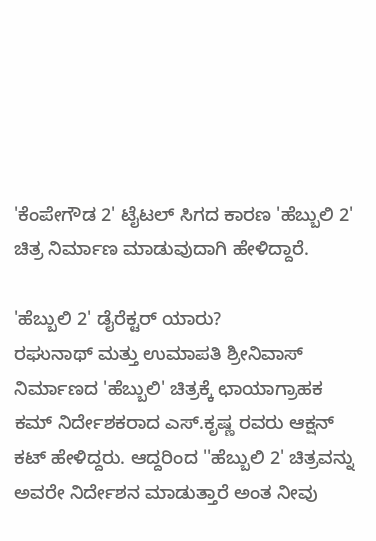'ಕೆಂಪೇಗೌಡ 2' ಟೈಟಲ್ ಸಿಗದ ಕಾರಣ 'ಹೆಬ್ಬುಲಿ 2' ಚಿತ್ರ ನಿರ್ಮಾಣ ಮಾಡುವುದಾಗಿ ಹೇಳಿದ್ದಾರೆ.

'ಹೆಬ್ಬುಲಿ 2' ಡೈರೆಕ್ಟರ್ ಯಾರು?
ರಘುನಾಥ್ ಮತ್ತು ಉಮಾಪತಿ ಶ್ರೀನಿವಾಸ್ ನಿರ್ಮಾಣದ 'ಹೆಬ್ಬುಲಿ' ಚಿತ್ರಕ್ಕೆ ಛಾಯಾಗ್ರಾಹಕ ಕಮ್ ನಿರ್ದೇಶಕರಾದ ಎಸ್.ಕೃಷ್ಣ ರವರು ಆಕ್ಷನ್ ಕಟ್ ಹೇಳಿದ್ದರು. ಆದ್ದರಿಂದ ''ಹೆಬ್ಬುಲಿ 2' ಚಿತ್ರವನ್ನು ಅವರೇ ನಿರ್ದೇಶನ ಮಾಡುತ್ತಾರೆ ಅಂತ ನೀವು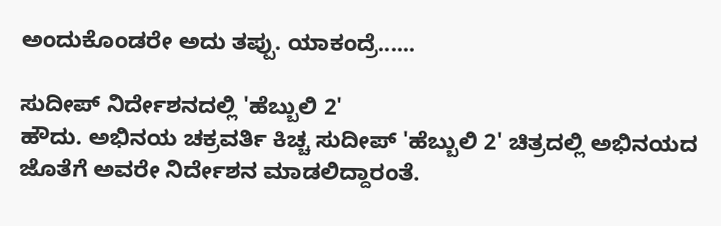ಅಂದುಕೊಂಡರೇ ಅದು ತಪ್ಪು. ಯಾಕಂದ್ರೆ......

ಸುದೀಪ್ ನಿರ್ದೇಶನದಲ್ಲಿ 'ಹೆಬ್ಬುಲಿ 2'
ಹೌದು. ಅಭಿನಯ ಚಕ್ರವರ್ತಿ ಕಿಚ್ಚ ಸುದೀಪ್ 'ಹೆಬ್ಬುಲಿ 2' ಚಿತ್ರದಲ್ಲಿ ಅಭಿನಯದ ಜೊತೆಗೆ ಅವರೇ ನಿರ್ದೇಶನ ಮಾಡಲಿದ್ದಾರಂತೆ.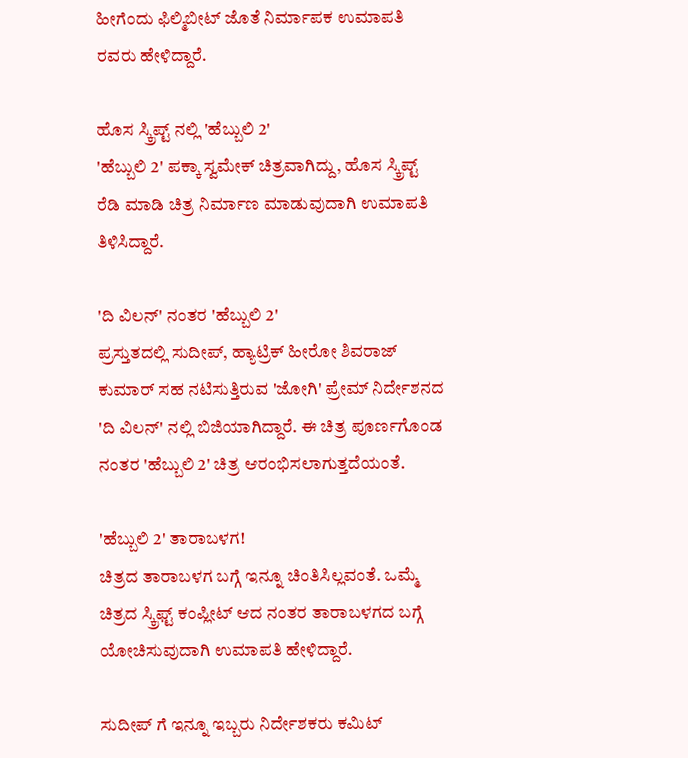ಹೀಗೆಂದು ಫಿಲ್ಮಿಬೀಟ್ ಜೊತೆ ನಿರ್ಮಾಪಕ ಉಮಾಪತಿ ರವರು ಹೇಳಿದ್ದಾರೆ.

ಹೊಸ ಸ್ಕ್ರಿಪ್ಟ್ ನಲ್ಲಿ 'ಹೆಬ್ಬುಲಿ 2'
'ಹೆಬ್ಬುಲಿ 2' ಪಕ್ಕಾ ಸ್ವಮೇಕ್ ಚಿತ್ರವಾಗಿದ್ದು, ಹೊಸ ಸ್ಕ್ರಿಪ್ಟ್ ರೆಡಿ ಮಾಡಿ ಚಿತ್ರ ನಿರ್ಮಾಣ ಮಾಡುವುದಾಗಿ ಉಮಾಪತಿ ತಿಳಿಸಿದ್ದಾರೆ.

'ದಿ ವಿಲನ್' ನಂತರ 'ಹೆಬ್ಬುಲಿ 2'
ಪ್ರಸ್ತುತದಲ್ಲಿ ಸುದೀಪ್, ಹ್ಯಾಟ್ರಿಕ್ ಹೀರೋ ಶಿವರಾಜ್ ಕುಮಾರ್ ಸಹ ನಟಿಸುತ್ತಿರುವ 'ಜೋಗಿ' ಪ್ರೇಮ್ ನಿರ್ದೇಶನದ 'ದಿ ವಿಲನ್' ನಲ್ಲಿ ಬಿಜಿಯಾಗಿದ್ದಾರೆ. ಈ ಚಿತ್ರ ಪೂರ್ಣಗೊಂಡ ನಂತರ 'ಹೆಬ್ಬುಲಿ 2' ಚಿತ್ರ ಆರಂಭಿಸಲಾಗುತ್ತದೆಯಂತೆ.

'ಹೆಬ್ಬುಲಿ 2' ತಾರಾಬಳಗ!
ಚಿತ್ರದ ತಾರಾಬಳಗ ಬಗ್ಗೆ ಇನ್ನೂ ಚಿಂತಿಸಿಲ್ಲವಂತೆ. ಒಮ್ಮೆ ಚಿತ್ರದ ಸ್ಕ್ರಿಫ್ಟ್ ಕಂಪ್ಲೀಟ್ ಆದ ನಂತರ ತಾರಾಬಳಗದ ಬಗ್ಗೆ ಯೋಚಿಸುವುದಾಗಿ ಉಮಾಪತಿ ಹೇಳಿದ್ದಾರೆ.

ಸುದೀಪ್ ಗೆ ಇನ್ನೂ ಇಬ್ಬರು ನಿರ್ದೇಶಕರು ಕಮಿಟ್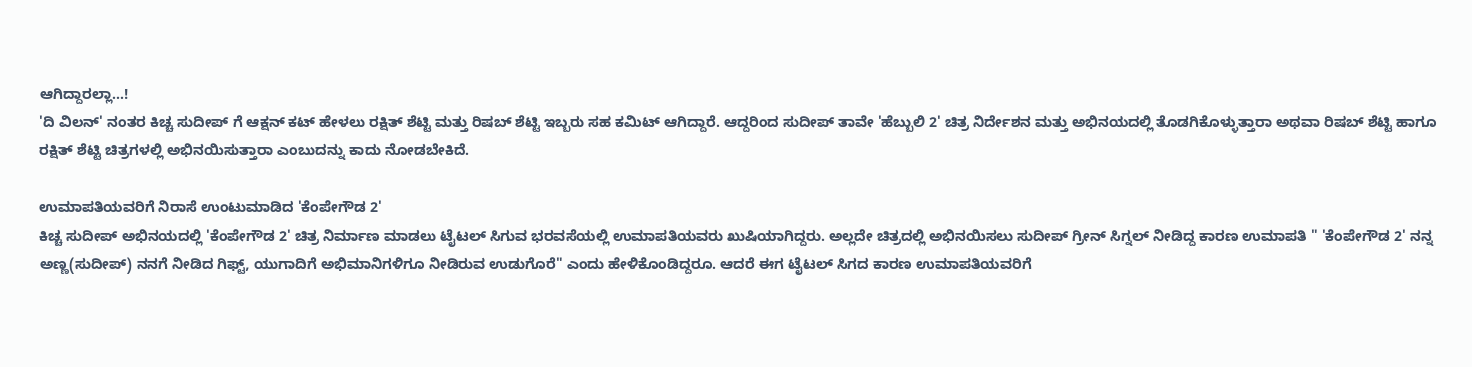ಆಗಿದ್ದಾರಲ್ಲಾ...!
'ದಿ ವಿಲನ್' ನಂತರ ಕಿಚ್ಚ ಸುದೀಪ್ ಗೆ ಆಕ್ಷನ್ ಕಟ್ ಹೇಳಲು ರಕ್ಷಿತ್ ಶೆಟ್ಟಿ ಮತ್ತು ರಿಷಬ್ ಶೆಟ್ಟಿ ಇಬ್ಬರು ಸಹ ಕಮಿಟ್ ಆಗಿದ್ದಾರೆ. ಆದ್ದರಿಂದ ಸುದೀಪ್ ತಾವೇ 'ಹೆಬ್ಬುಲಿ 2' ಚಿತ್ರ ನಿರ್ದೇಶನ ಮತ್ತು ಅಭಿನಯದಲ್ಲಿ ತೊಡಗಿಕೊಳ್ಳುತ್ತಾರಾ ಅಥವಾ ರಿಷಬ್ ಶೆಟ್ಟಿ ಹಾಗೂ ರಕ್ಷಿತ್ ಶೆಟ್ಟಿ ಚಿತ್ರಗಳಲ್ಲಿ ಅಭಿನಯಿಸುತ್ತಾರಾ ಎಂಬುದನ್ನು ಕಾದು ನೋಡಬೇಕಿದೆ.

ಉಮಾಪತಿಯವರಿಗೆ ನಿರಾಸೆ ಉಂಟುಮಾಡಿದ 'ಕೆಂಪೇಗೌಡ 2'
ಕಿಚ್ಚ ಸುದೀಪ್ ಅಭಿನಯದಲ್ಲಿ 'ಕೆಂಪೇಗೌಡ 2' ಚಿತ್ರ ನಿರ್ಮಾಣ ಮಾಡಲು ಟೈಟಲ್ ಸಿಗುವ ಭರವಸೆಯಲ್ಲಿ ಉಮಾಪತಿಯವರು ಖುಷಿಯಾಗಿದ್ದರು. ಅಲ್ಲದೇ ಚಿತ್ರದಲ್ಲಿ ಅಭಿನಯಿಸಲು ಸುದೀಪ್ ಗ್ರೀನ್ ಸಿಗ್ನಲ್ ನೀಡಿದ್ದ ಕಾರಣ ಉಮಾಪತಿ " 'ಕೆಂಪೇಗೌಡ 2' ನನ್ನ ಅಣ್ಣ(ಸುದೀಪ್) ನನಗೆ ನೀಡಿದ ಗಿಫ್ಟ್, ಯುಗಾದಿಗೆ ಅಭಿಮಾನಿಗಳಿಗೂ ನೀಡಿರುವ ಉಡುಗೊರೆ" ಎಂದು ಹೇಳಿಕೊಂಡಿದ್ದರೂ. ಆದರೆ ಈಗ ಟೈಟಲ್ ಸಿಗದ ಕಾರಣ ಉಮಾಪತಿಯವರಿಗೆ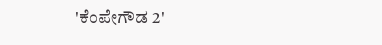'ಕೆಂಪೇಗೌಡ 2'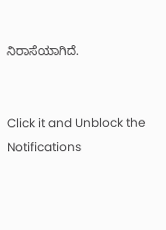ನಿರಾಸೆಯಾಗಿದೆ.


Click it and Unblock the Notifications